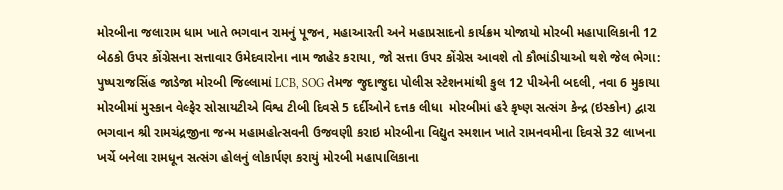મોરબીના જલારામ ધામ ખાતે ભગવાન રામનું પૂજન, મહાઆરતી અને મહાપ્રસાદનો કાર્યક્રમ યોજાયો મોરબી મહાપાલિકાની 12 બેઠકો ઉપર કોંગ્રેસના સત્તાવાર ઉમેદવારોના નામ જાહેર કરાયા, જો સત્તા ઉપર કોંગ્રેસ આવશે તો કૌભાંડીયાઓ થશે જેલ ભેગા: પુષ્પરાજસિંહ જાડેજા મોરબી જિલ્લામાં LCB, SOG તેમજ જુદાજુદા પોલીસ સ્ટેશનમાંથી કુલ 12 પીએની બદલી, નવા 6 મુકાયા મોરબીમાં મુસ્કાન વેલ્ફેર સોસાયટીએ વિશ્વ ટીબી દિવસે 5 દર્દીઓને દત્તક લીધા  મોરબીમાં હરે કૃષ્ણ સત્સંગ કેન્દ્ર (ઇસ્કોન) દ્વારા ભગવાન શ્રી રામચંદ્રજીના જન્મ મહામહોત્સવની ઉજવણી કરાઇ મોરબીના વિદ્યુત સ્મશાન ખાતે રામનવમીના દિવસે 32 લાખના ખર્ચે બનેલા રામધૂન સત્સંગ હોલનું લોકાર્પણ કરાયું મોરબી મહાપાલિકાના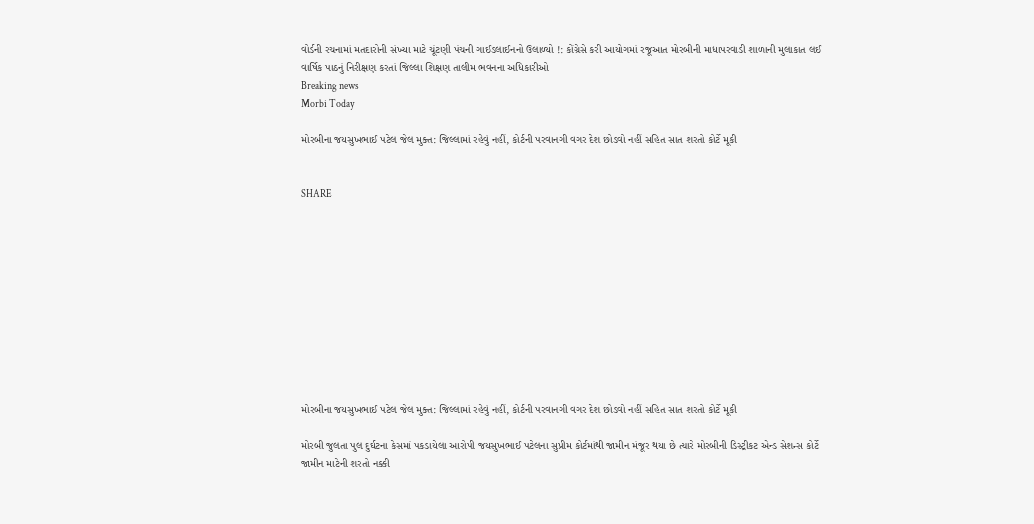વોર્ડની રચનામાં મતદારોની સંખ્યા માટે ચૂંટણી પંચની ગાઈડલાઈનનો ઉલાળ્યો !: કોંગ્રેસે કરી આયોગમાં રજૂઆત મોરબીની માધાપરવાડી શાળાની મુલાકાત લઈ વાર્ષિક પાઠનું નિરીક્ષણ કરતાં જિલ્લા શિક્ષણ તાલીમ ભવનના અધિકારીઓ
Breaking news
Morbi Today

મોરબીના જયસુખભાઈ પટેલ જેલ મુક્ત: જિલ્લામાં રહેવું નહીં, કોર્ટની પરવાનગી વગર દેશ છોડવો નહીં સહિત સાત શરતો કોર્ટે મૂકી


SHARE











મોરબીના જયસુખભાઈ પટેલ જેલ મુક્ત: જિલ્લામાં રહેવું નહીં, કોર્ટની પરવાનગી વગર દેશ છોડવો નહીં સહિત સાત શરતો કોર્ટે મૂકી

મોરબી જુલતા પુલ દુર્ઘટના કેસમાં પકડાયેલા આરોપી જયસુખભાઈ પટેલના સુપ્રીમ કોર્ટમાંથી જામીન મંજૂર થયા છે ત્યારે મોરબીની ડિસ્ટ્રીકટ એન્ડ સેશન્સ કોર્ટે જામીન માટેની શરતો નક્કી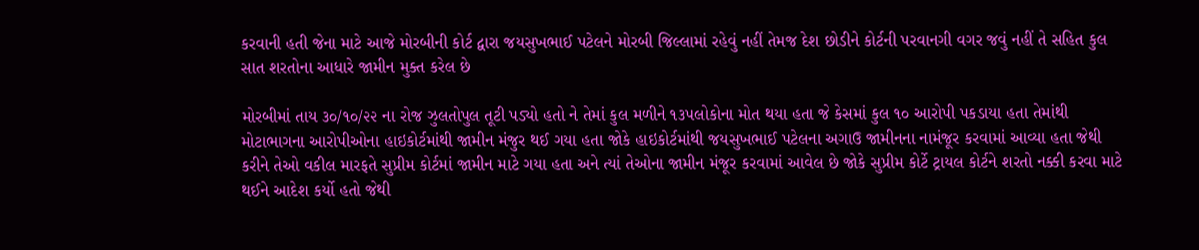કરવાની હતી જેના માટે આજે મોરબીની કોર્ટ દ્વારા જયસુખભાઈ પટેલને મોરબી જિલ્લામાં રહેવું નહીં તેમજ દેશ છોડીને કોર્ટની પરવાનગી વગર જવું નહીં તે સહિત કુલ સાત શરતોના આધારે જામીન મુક્ત કરેલ છે

મોરબીમાં તાય ૩૦/૧૦/૨૨ ના રોજ ઝુલતોપુલ તૂટી પડ્યો હતો ને તેમાં કુલ મળીને ૧૩૫લોકોના મોત થયા હતા જે કેસમાં કુલ ૧૦ આરોપી પકડાયા હતા તેમાંથી મોટાભાગના આરોપીઓના હાઇકોર્ટમાંથી જામીન મંજુર થઈ ગયા હતા જોકે હાઇકોર્ટમાંથી જયસુખભાઈ પટેલના અગાઉ જામીનના નામંજૂર કરવામાં આવ્યા હતા જેથી કરીને તેઓ વકીલ મારફતે સુપ્રીમ કોર્ટમાં જામીન માટે ગયા હતા અને ત્યાં તેઓના જામીન મંજૂર કરવામાં આવેલ છે જોકે સુપ્રીમ કોર્ટે ટ્રાયલ કોર્ટને શરતો નક્કી કરવા માટે થઈને આદેશ કર્યો હતો જેથી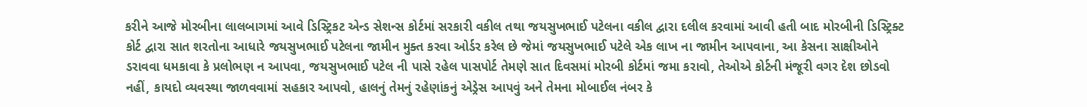કરીને આજે મોરબીના લાલબાગમાં આવે ડિસ્ટ્રિકટ એન્ડ સેશન્સ કોર્ટમાં સરકારી વકીલ તથા જયસુખભાઈ પટેલના વકીલ દ્વારા દલીલ કરવામાં આવી હતી બાદ મોરબીની ડિસ્ટ્રિક્ટ કોર્ટ દ્વારા સાત શરતોના આધારે જયસુખભાઈ પટેલના જામીન મુક્ત કરવા ઓર્ડર કરેલ છે જેમાં જયસુખભાઈ પટેલે એક લાખ ના જામીન આપવાના, આ કેસના સાક્ષીઓને ડરાવવા ધમકાવા કે પ્રલોભણ ન આપવા, જયસુખભાઈ પટેલ ની પાસે રહેલ પાસપોર્ટ તેમણે સાત દિવસમાં મોરબી કોર્ટમાં જમા કરાવો, તેઓએ કોર્ટની મંજૂરી વગર દેશ છોડવો નહીં, કાયદો વ્યવસ્થા જાળવવામાં સહકાર આપવો, હાલનું તેમનું રહેણાંકનું એડ્રેસ આપવું અને તેમના મોબાઈલ નંબર કે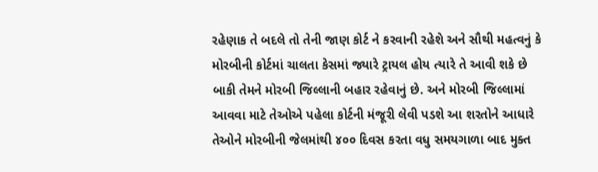રહેણાક તે બદલે તો તેની જાણ કોર્ટ ને કરવાની રહેશે અને સૌથી મહત્વનું કે મોરબીની કોર્ટમાં ચાલતા કેસમાં જ્યારે ટ્રાયલ હોય ત્યારે તે આવી શકે છે બાકી તેમને મોરબી જિલ્લાની બહાર રહેવાનું છે. અને મોરબી જિલ્લામાં આવવા માટે તેઓએ પહેલા કોર્ટની મંજૂરી લેવી પડશે આ શરતોને આધારે તેઓને મોરબીની જેલમાંથી ૪૦૦ દિવસ કરતા વધુ સમયગાળા બાદ મુક્ત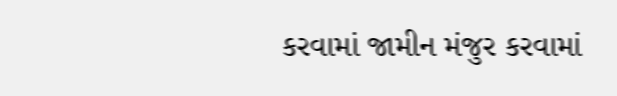કરવામાં જામીન મંજુર કરવામાં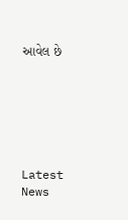આવેલ છે






Latest News